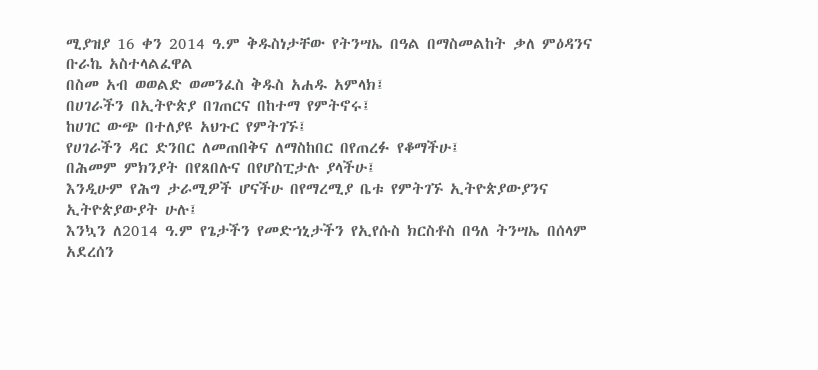ሚያዝያ 16 ቀን 2014 ዓ.ም ቅዱስነታቸው የትንሣኤ በዓል በማስመልከት ቃለ ምዕዳንና ቡራኬ አስተላልፈዋል
በስመ አብ ወወልድ ወመንፈስ ቅዱስ አሐዱ አምላክ፤
በሀገራችን በኢትዮጵያ በገጠርና በከተማ የምትኖሩ፤
ከሀገር ውጭ በተለያዩ አህጉር የምትገኙ፤
የሀገራችን ዳር ድንበር ለመጠበቅና ለማስከበር በየጠረፉ የቆማችሁ፤
በሕመም ምክንያት በየጸበሉና በየሆስፒታሉ ያላችሁ፤
እንዲሁም የሕግ ታራሚዎች ሆናችሁ በየማረሚያ ቤቱ የምትገኙ ኢትዮጵያውያንና ኢትዮጵያውያት ሁሉ፤
እንኳን ለ2014 ዓ.ም የጌታችን የመድኀኒታችን የኢየሱስ ክርስቶስ በዓለ ትንሣኤ በሰላም አደረሰን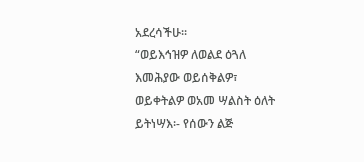አደረሳችሁ፡፡
“ወይእኅዝዎ ለወልደ ዕጓለ እመሕያው ወይሰቅልዎ፣ ወይቀትልዎ ወአመ ሣልስት ዕለት ይትነሣእ፡- የሰውን ልጅ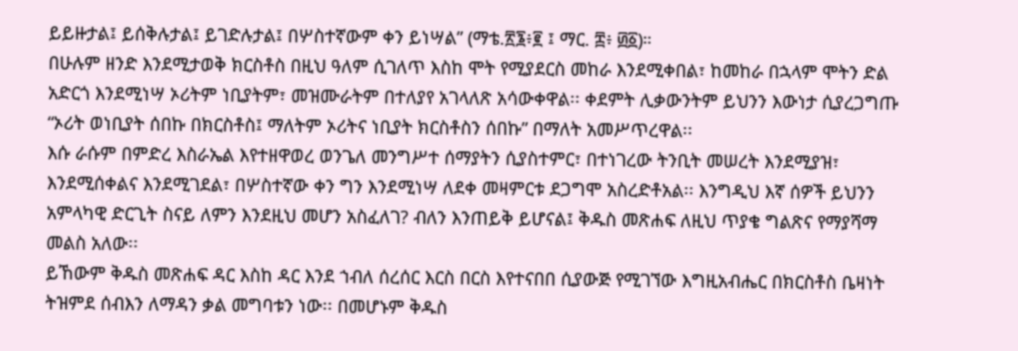ይይዙታል፤ ይሰቅሉታል፤ ይገድሉታል፤ በሦስተኛውም ቀን ይነሣል” (ማቴ.፳፮፥፪ ፤ ማር. ፰፥ ፴፩)።
በሁሉም ዘንድ እንደሚታወቅ ክርስቶስ በዚህ ዓለም ሲገለጥ እስከ ሞት የሚያደርስ መከራ እንደሚቀበል፣ ከመከራ በኋላም ሞትን ድል አድርጎ እንደሚነሣ ኦሪትም ነቢያትም፣ መዝሙራትም በተለያየ አገላለጽ አሳውቀዋል፡፡ ቀደምት ሊቃውንትም ይህንን እውነታ ሲያረጋግጡ “ኦሪት ወነቢያት ሰበኩ በክርስቶስ፤ ማለትም ኦሪትና ነቢያት ክርስቶስን ሰበኩ” በማለት አመሥጥረዋል፡፡
እሱ ራሱም በምድረ እስራኤል እየተዘዋወረ ወንጌለ መንግሥተ ሰማያትን ሲያስተምር፣ በተነገረው ትንቢት መሠረት እንደሚያዝ፣ እንደሚሰቀልና እንደሚገደል፣ በሦስተኛው ቀን ግን እንደሚነሣ ለደቀ መዛምርቱ ደጋግሞ አስረድቶአል፡፡ እንግዲህ እኛ ሰዎች ይህንን አምላካዊ ድርጊት ስናይ ለምን እንደዚህ መሆን አስፈለገ? ብለን እንጠይቅ ይሆናል፤ ቅዱስ መጽሐፍ ለዚህ ጥያቄ ግልጽና የማያሻማ መልስ አለው፡፡
ይኸውም ቅዱስ መጽሐፍ ዳር እስከ ዳር እንደ ኀብለ ሰረሰር እርስ በርስ እየተናበበ ሲያውጅ የሚገኘው እግዚአብሔር በክርስቶስ ቤዛነት ትዝምደ ሰብእን ለማዳን ቃል መግባቱን ነው፡፡ በመሆኑም ቅዱስ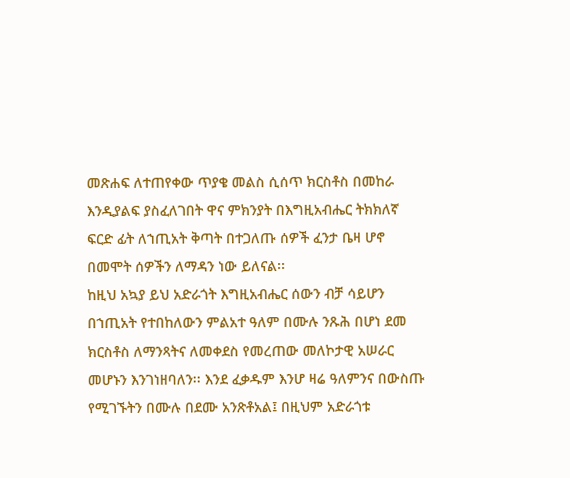መጽሐፍ ለተጠየቀው ጥያቄ መልስ ሲሰጥ ክርስቶስ በመከራ እንዲያልፍ ያስፈለገበት ዋና ምክንያት በእግዚአብሔር ትክክለኛ ፍርድ ፊት ለኀጢአት ቅጣት በተጋለጡ ሰዎች ፈንታ ቤዛ ሆኖ በመሞት ሰዎችን ለማዳን ነው ይለናል፡፡
ከዚህ አኳያ ይህ አድራጎት እግዚአብሔር ሰውን ብቻ ሳይሆን በኀጢአት የተበከለውን ምልአተ ዓለም በሙሉ ንጹሕ በሆነ ደመ ክርስቶስ ለማንጻትና ለመቀደስ የመረጠው መለኮታዊ አሠራር መሆኑን እንገነዘባለን፡፡ እንደ ፈቃዱም እንሆ ዛሬ ዓለምንና በውስጡ የሚገኙትን በሙሉ በደሙ አንጽቶአል፤ በዚህም አድራጎቱ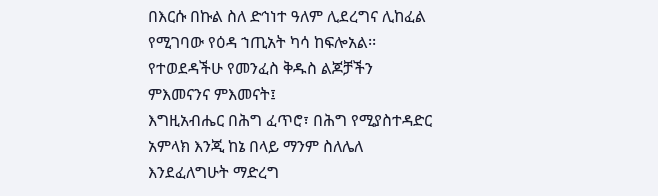በእርሱ በኩል ስለ ድኅነተ ዓለም ሊደረግና ሊከፈል የሚገባው የዕዳ ኀጢአት ካሳ ከፍሎአል፡፡
የተወደዳችሁ የመንፈስ ቅዱስ ልጆቻችን ምእመናንና ምእመናት፤
እግዚአብሔር በሕግ ፈጥሮ፣ በሕግ የሚያስተዳድር አምላክ እንጂ ከኔ በላይ ማንም ስለሌለ እንደፈለግሁት ማድረግ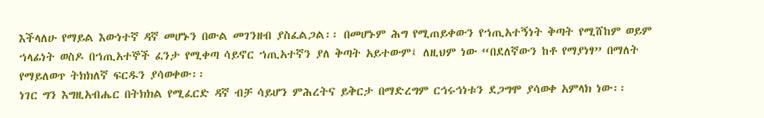እችላለሁ የማይል እውነተኛ ዳኛ መሆኑን በውል መገንዘብ ያስፈልጋል፡፡ በመሆኑም ሕግ የሚጠይቀውን የኀጢአተኝነት ቅጣት የሚሸከም ወይም ኀላፊነት ወስዶ በኀጢአተኞች ፈንታ የሚቀጣ ሳይኖር ኀጢአተኛን ያለ ቅጣት አይተውም፤ ለዚህም ነው “በደለኛውን ከቶ የማያነፃ” በማለት የማይለወጥ ትክክለኛ ፍርዱን ያሳወቀው፡፡
ነገር ግን እግዚአብሔር በትክክል የሚፈርድ ዳኛ ብቻ ሳይሆን ምሕረትና ይቅርታ በማድረግም ርኅሩኅነቱን ደጋግሞ ያሳወቀ አምላክ ነው፡፡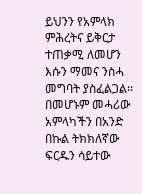ይህንን የአምላክ ምሕረትና ይቅርታ ተጠቃሚ ለመሆን እሱን ማመና ንስሓ መግባት ያስፈልጋል፡፡
በመሆኑም መሓሪው አምላካችን በአንድ በኩል ትክክለኛው ፍርዱን ሳይተው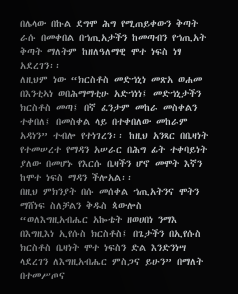በሌላው በኩል ደግሞ ሕግ የሚጠይቀውን ቅጣት ራሱ በመቀበል በኀጢአታችን ከመጣብን የኀጢአት ቅጣት ማለትም ከዘለዓለማዊ ሞተ ነፍስ ነፃ አደረገን፡፡
ለዚህም ነው “ክርስቶስ መድኀኒነ መጽአ ወሐመ በእንቲኣነ ወበሕማማቲሁ አድኀነነ፤ መድኀኒታችን ክርስቶስ መጣ፤ በኛ ፈንታም መከራ መስቀልን ተቀበለ፤ በመስቀል ላይ በተቀበለው መከራም አዳነን” ተብሎ የተነገረን፡፡ ከዚህ አንጻር በቤዛነት የተመሠረተ የማዳን አሠራር በሕግ ፊት ተቀባይነት ያለው በመሆኑ የእርሱ ቤዛችን ሆኖ መሞት እኛን ከሞተ ነፍስ ማዳን ችሎአል፡፡
በዚህ ምክንያት በሱ መሰቀል ኀጢአትንና ሞትን ማሸነፍ ስለቻልን ቅዱስ ጳውሎስ “ወለእግዚአብሔር አኰቴት ዘወሀበነ ንማእ በእግዚእነ ኢየሱስ ክርስቶስ፤ በጌታችን በኢየሱስ ክርስቶስ ቤዛነት ሞተ ነፍስን ድል እንድንነሣ ላደረገን ለእግዚአብሔር ምስጋና ይሁን” በማለት በተመሥጦና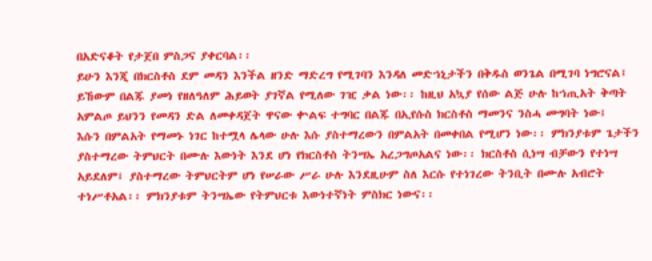በአድናቆት የታጀበ ምስጋና ያቀርባል፡፡
ይሁን እንጂ በክርስቶስ ደም መዳን እንችል ዘንድ ማድረግ የሚገባን እንዳለ መድኀኒታችን በቅዱስ ወንጌል በሚገባ ነግሮናል፤ ይኸውም በልጁ ያመነ የዘለዓለም ሕይወት ያገኛል የሚለው ገዢ ቃል ነው፡፡ ከዚህ አኳያ የሰው ልጅ ሁሉ ከኀጢአት ቅጣት አምልጦ ይህንን የመዳን ድል ለመቀዳጀት ዋናው ቍልፍ ተግባር በልጁ በኢየሱስ ክርስቶስ ማመንና ንስሓ መግባት ነው፤
እሱን በምልአት የማመኑ ነገር ከተሟላ ሌላው ሁሉ እሱ ያስተማረውን በምልአት በመቀበል የሚሆን ነው፡፡ ምክንያቱም ጌታችን ያስተማረው ትምህርት በሙሉ እውነት እንደ ሆነ የክርስቶስ ትንሣኤ አረጋግጦአልና ነው፡፡ ክርስቶስ ሲነሣ ብቻውን የተነሣ አይደለም፤ ያስተማረው ትምህርትም ሆነ የሠራው ሥራ ሁሉ እንደዚሁም ስለ እርሱ የተነገረው ትንቢት በሙሉ አብሮት ተነሥቶአል፡፡ ምክንያቱም ትንሣኤው የትምህርቱ እውነተኛነት ምስክር ነውና፡፡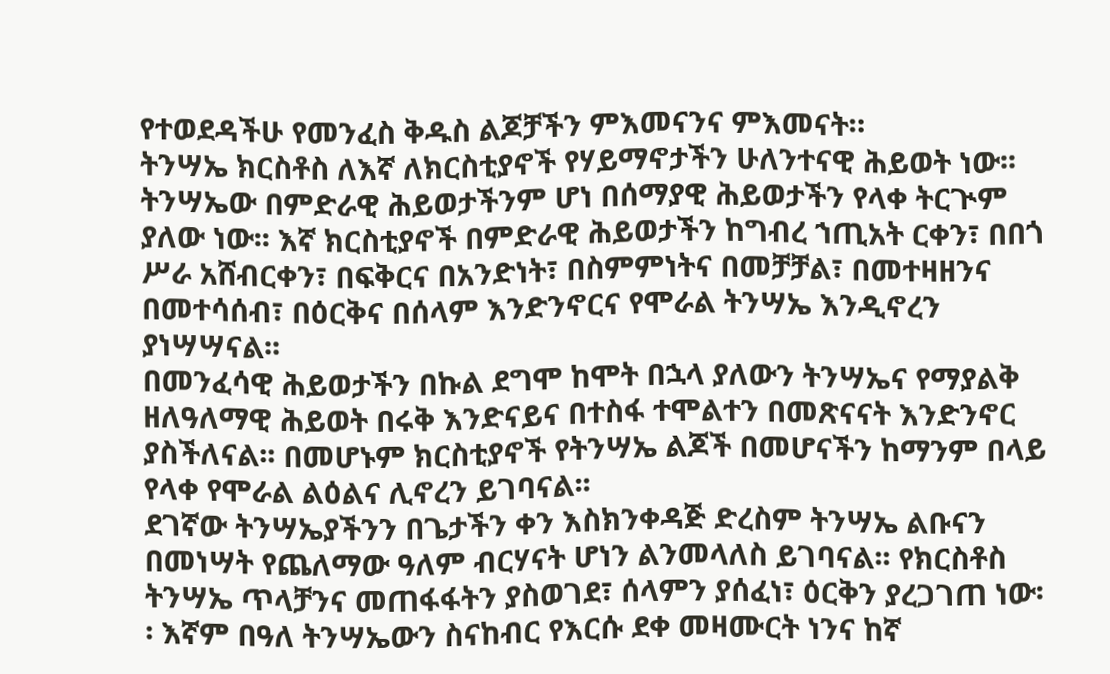የተወደዳችሁ የመንፈስ ቅዱስ ልጆቻችን ምእመናንና ምእመናት።
ትንሣኤ ክርስቶስ ለእኛ ለክርስቲያኖች የሃይማኖታችን ሁለንተናዊ ሕይወት ነው፡፡ ትንሣኤው በምድራዊ ሕይወታችንም ሆነ በሰማያዊ ሕይወታችን የላቀ ትርጒም ያለው ነው፡፡ እኛ ክርስቲያኖች በምድራዊ ሕይወታችን ከግብረ ኀጢአት ርቀን፣ በበጎ ሥራ አሸብርቀን፣ በፍቅርና በአንድነት፣ በስምምነትና በመቻቻል፣ በመተዛዘንና በመተሳሰብ፣ በዕርቅና በሰላም እንድንኖርና የሞራል ትንሣኤ እንዲኖረን ያነሣሣናል፡፡
በመንፈሳዊ ሕይወታችን በኩል ደግሞ ከሞት በኋላ ያለውን ትንሣኤና የማያልቅ ዘለዓለማዊ ሕይወት በሩቅ እንድናይና በተስፋ ተሞልተን በመጽናናት እንድንኖር ያስችለናል፡፡ በመሆኑም ክርስቲያኖች የትንሣኤ ልጆች በመሆናችን ከማንም በላይ የላቀ የሞራል ልዕልና ሊኖረን ይገባናል፡፡
ደገኛው ትንሣኤያችንን በጌታችን ቀን እስክንቀዳጅ ድረስም ትንሣኤ ልቡናን በመነሣት የጨለማው ዓለም ብርሃናት ሆነን ልንመላለስ ይገባናል፡፡ የክርስቶስ ትንሣኤ ጥላቻንና መጠፋፋትን ያስወገደ፣ ሰላምን ያሰፈነ፣ ዕርቅን ያረጋገጠ ነው፡፡ እኛም በዓለ ትንሣኤውን ስናከብር የእርሱ ደቀ መዛሙርት ነንና ከኛ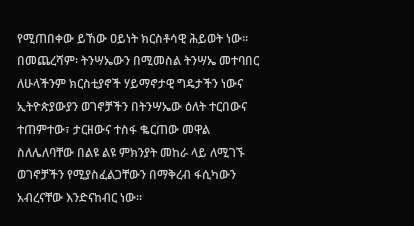የሚጠበቀው ይኸው ዐይነት ክርስቶሳዊ ሕይወት ነው፡፡
በመጨረሻም፡ ትንሣኤውን በሚመስል ትንሣኤ መተባበር ለሁላችንም ክርስቲያኖች ሃይማኖታዊ ግዴታችን ነውና ኢትዮጵያውያን ወገኖቻችን በትንሣኤው ዕለት ተርበውና ተጠምተው፣ ታርዘውና ተስፋ ቈርጠው መዋል ስለሌለባቸው በልዩ ልዩ ምክንያት መከራ ላይ ለሚገኙ ወገኖቻችን የሚያስፈልጋቸውን በማቅረብ ፋሲካውን አብረናቸው እንድናከብር ነው፡፡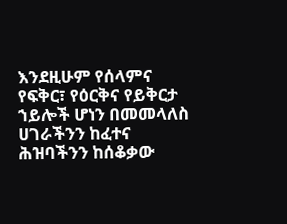እንደዚሁም የሰላምና የፍቅር፣ የዕርቅና የይቅርታ ኀይሎች ሆነን በመመላለስ ሀገራችንን ከፈተና ሕዝባችንን ከሰቆቃው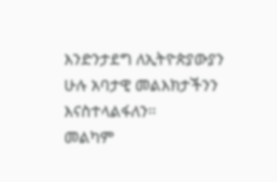እንድንታደግ ለኢትዮጵያውያን ሁሉ አባታዊ መልእክታችንን እናስተላልፋለን፡፡
መልካም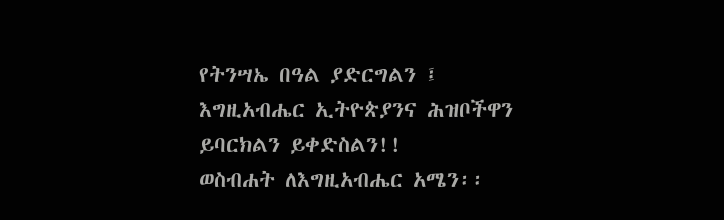የትንሣኤ በዓል ያድርግልን ፤
እግዚአብሔር ኢትዮጵያንና ሕዝቦችዋን ይባርክልን ይቀድስልን!!
ወስብሐት ለእግዚአብሔር አሜን፡፡